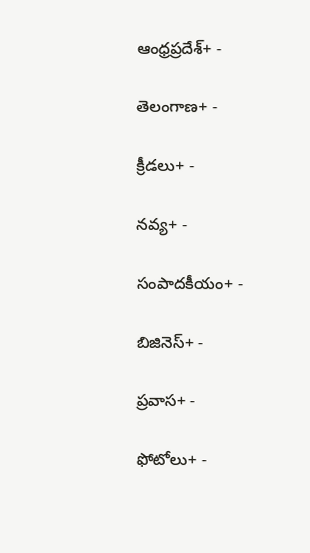ఆంధ్రప్రదేశ్+ -

తెలంగాణ+ -

క్రీడలు+ -

నవ్య+ -

సంపాదకీయం+ -

బిజినెస్+ -

ప్రవాస+ -

ఫోటోలు+ -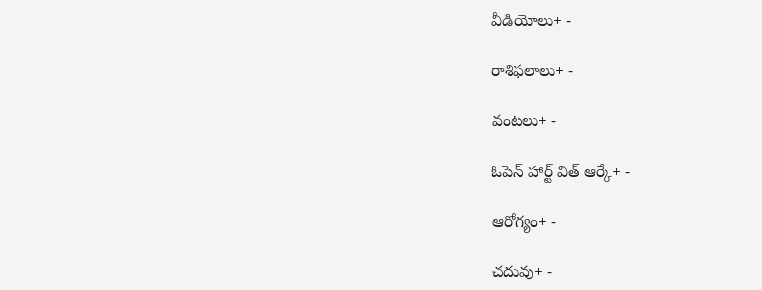వీడియోలు+ -

రాశిఫలాలు+ -

వంటలు+ -

ఓపెన్ హార్ట్ విత్ ఆర్కే+ -

ఆరోగ్యం+ -

చదువు+ -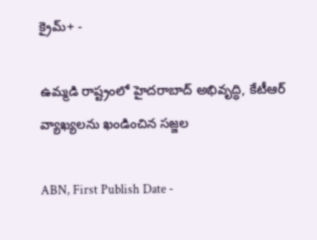క్రైమ్+ -

ఉమ్మడి రాష్ట్రంలో హైదరాబాద్ అభివృద్ధి, కేటీఆర్ వ్యాఖ్యలను ఖండించిన సజ్జల

ABN, First Publish Date -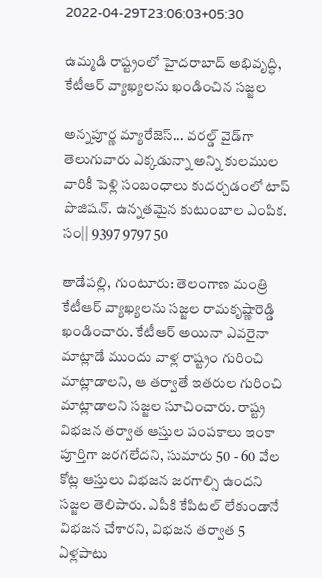2022-04-29T23:06:03+05:30

ఉమ్మడి రాష్ట్రంలో హైదరాబాద్ అభివృద్ధి, కేటీఆర్ వ్యాఖ్యలను ఖండించిన సజ్జల

అన్నపూర్ణ మ్యారేజెస్... వరల్డ్ వైడ్‌గా తెలుగువారు ఎక్కడున్నా అన్ని కులముల వారికీ పెళ్లి సంబంధాలు కుదర్చడంలో టాప్ పొజిషన్. ఉన్నతమైన కుటుంబాల ఎంపిక. సం|| 9397 9797 50

తాడేపల్లి, గుంటూరు: తెలంగాణ మంత్రి కేటీఆర్ వ్యాఖ్యలను సజ్జల రామకృష్ణారెడ్డి ఖండించారు. కేటీఆర్ అయినా ఎవరైనా మాట్లాడే ముందు వాళ్ల రాష్ట్రం గురించి మాట్లాడాలని, ఆ తర్వాతే ఇతరుల గురించి మాట్లాడాలని సజ్జల సూచించారు. రాష్ట్ర విభజన తర్వాత ఆస్తుల పంపకాలు ఇంకా పూర్తిగా జరగలేదని, సుమారు 50 - 60 వేల కోట్ల ఆస్తులు విభజన జరగాల్సి ఉందని సజ్జల తెలిపారు. ఎపీకి కేపిటల్ లేకుండానే విభజన చేశారని, విభజన తర్వాత 5 ఏళ్లపాటు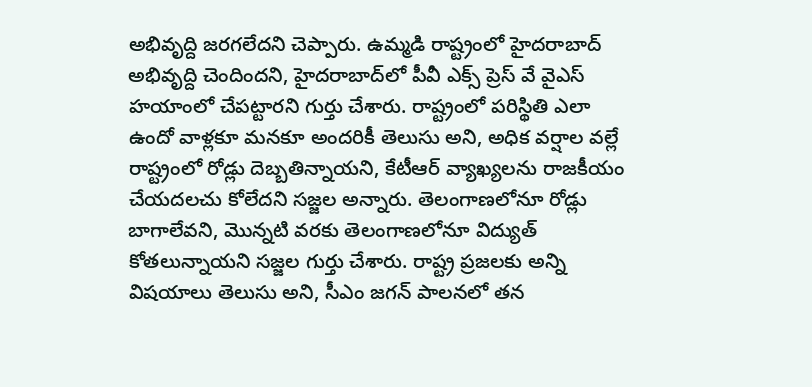అభివృద్ది జరగలేదని చెప్పారు. ఉమ్మడి రాష్ట్రంలో హైదరాబాద్ అభివృద్ది చెందిందని, హైదరాబాద్‌లో పీవీ ఎక్స్ ప్రెస్ వే వైఎస్ హయాంలో చేపట్టారని గుర్తు చేశారు. రాష్ట్రంలో పరిస్థితి ఎలా ఉందో వాళ్లకూ మనకూ అందరికీ తెలుసు అని, అధిక వర్షాల వల్లే రాష్ట్రంలో రోడ్లు దెబ్బతిన్నాయని, కేటీఆర్ వ్యాఖ్యలను రాజకీయం చేయదలచు కోలేదని సజ్జల అన్నారు. తెలంగాణలోనూ రోడ్లు బాగాలేవని, మొన్నటి వరకు తెలంగాణలోనూ విద్యుత్ కోతలున్నాయని సజ్జల గుర్తు చేశారు. రాష్ట్ర ప్రజలకు అన్ని విషయాలు తెలుసు అని, సీఎం జగన్ పాలనలో తన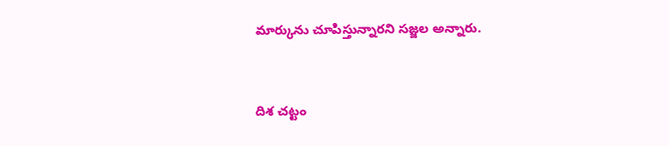మార్కును చూపిస్తున్నారని సజ్జల అన్నారు.


దిశ చట్టం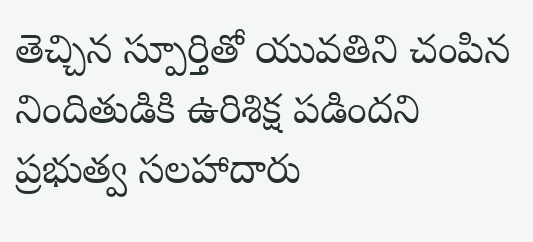తెచ్చిన స్పూర్తితో యువతిని చంపిన నిందితుడికి ఉరిశిక్ష పడిందని ప్రభుత్వ సలహాదారు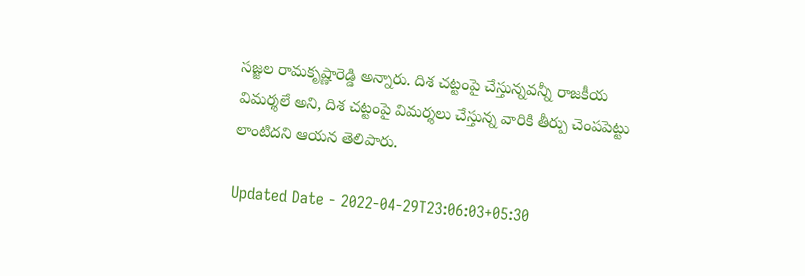సజ్జల రామకృష్ణారెడ్డి అన్నారు. దిశ చట్టంపై చేస్తున్నవన్నీ రాజకీయ విమర్శలే అని, దిశ చట్టంపై విమర్శలు చేస్తున్న వారికి తీర్పు చెంపపెట్టు లాంటిదని ఆయన తెలిపారు.

Updated Date - 2022-04-29T23:06:03+05:30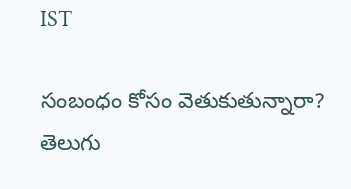IST

సంబంధం కోసం వెతుకుతున్నారా? తెలుగు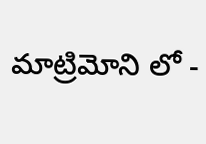మాట్రిమోని లో -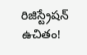రిజిస్ట్రేషన్ ఉచితం!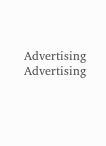Advertising
Advertising